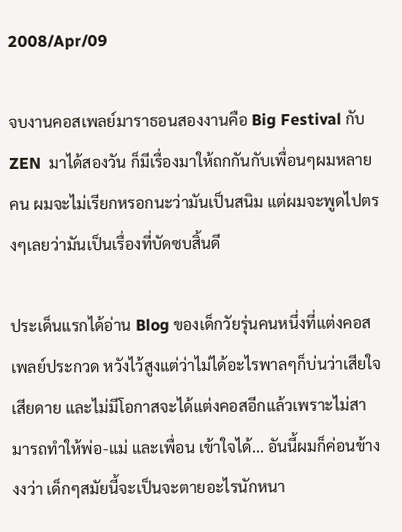2008/Apr/09

จบงานคอสเพลย์มาราธอนสองงานคือ Big Festival กับ ZEN  มาได้สองวัน ก็มีเรื่องมาให้ถกกันกับเพื่อนๆผมหลายคน ผมจะไม่เรียกหรอกนะว่ามันเป็นสนิม แต่ผมจะพูดไปตรงๆเลยว่ามันเป็นเรื่องที่บัดซบสิ้นดี

ประเด็นแรกได้อ่าน Blog ของเด็กวัยรุ่นคนหนึ่งที่แต่งคอสเพลย์ประกวด หวังไว้สูงแต่ว่าไม่ได้อะไรพาลๆก็บ่นว่าเสียใจ เสียดาย และไม่มีโอกาสจะได้แต่งคอสอีกแล้วเพราะไม่สามารถทำให้พ่อ-แม่ และเพื่อน เข้าใจได้... อันนี้ผมก็ค่อนข้างงงว่า เด็กๆสมัยนี้จะเป็นจะตายอะไรนักหนา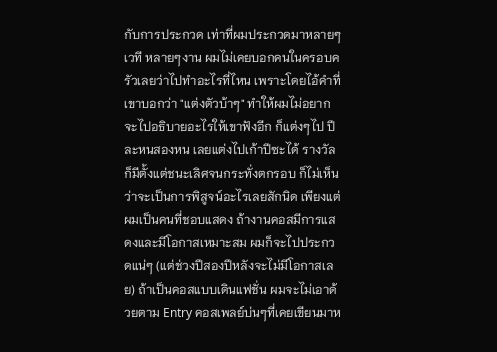กับการประกวด เท่าที่ผมประกวดมาหลายๆเวที หลายๆงาน ผมไม่เคยบอกคนในครอบครัวเลยว่าไปทำอะไรที่ไหน เพราะโดยไอ้คำที่เขาบอกว่า "แต่งตัวบ้าๆ" ทำให้ผมไม่อยากจะไปอธิบายอะไรให้เขาฟังอีก ก็แต่งๆไป ปีละหนสองหน เลยแต่งไปเก้าปีซะได้ รางวัลก็มีตั้งแต่ชนะเลิศจนกระทั่งตกรอบ ก็ไม่เห็นว่าจะเป็นการพิสูจน์อะไรเลยสักนิด เพียงแต่ผมเป็นคนที่ชอบแสดง ถ้างานคอสมีการแสดงและมีโอกาสเหมาะสม ผมก็จะไปประกวดแน่ๆ (แต่ช่วงปีสองปีหลังจะไม่มีโอกาสเลย) ถ้าเป็นคอสแบบเดินแฟชั่น ผมจะไม่เอาด้วยตาม Entry คอสเพลย์บ่นๆที่เคยเขียนมาห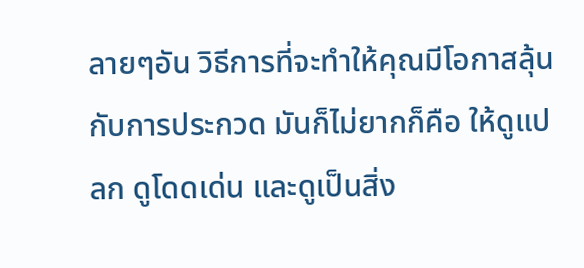ลายๆอัน วิธีการที่จะทำให้คุณมีโอกาสลุ้นกับการประกวด มันก็ไม่ยากก็คือ ให้ดูแปลก ดูโดดเด่น และดูเป็นสิ่ง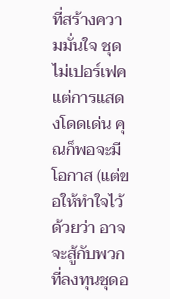ที่สร้างความมั่นใจ ชุดไม่เปอร์เฟค แต่การแสดงโดดเด่น คุณก็พอจะมีโอกาส (แต่ขอให้ทำใจไว้ด้วยว่า อาจจะสู้กับพวกที่ลงทุนชุดอ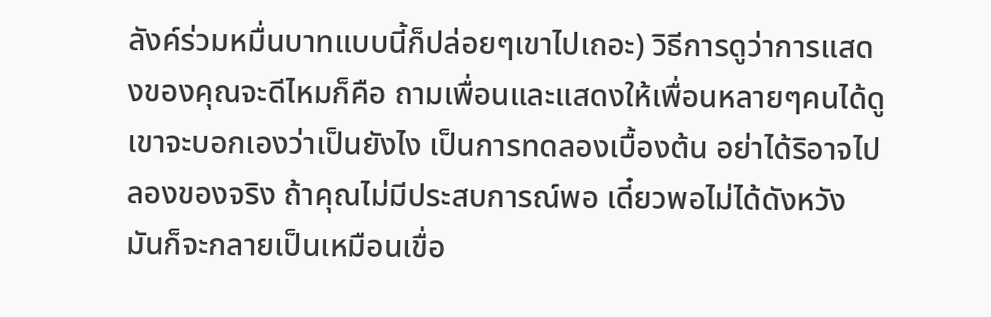ลังค์ร่วมหมื่นบาทแบบนี้ก็ปล่อยๆเขาไปเถอะ) วิธีการดูว่าการแสดงของคุณจะดีไหมก็คือ ถามเพื่อนและแสดงให้เพื่อนหลายๆคนได้ดู เขาจะบอกเองว่าเป็นยังไง เป็นการทดลองเบื้องต้น อย่าได้ริอาจไปลองของจริง ถ้าคุณไม่มีประสบการณ์พอ เดี๋ยวพอไม่ได้ดังหวัง มันก็จะกลายเป็นเหมือนเขื่อ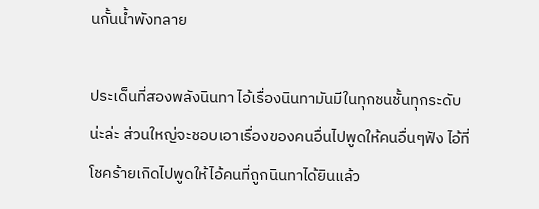นกั้นน้ำพังทลาย

ประเด็นที่สองพลังนินทา ไอ้เรื่องนินทามันมีในทุกชนชั้นทุกระดับน่ะล่ะ ส่วนใหญ่จะชอบเอาเรื่องของคนอื่นไปพูดให้คนอื่นๆฟัง ไอ้ที่โชคร้ายเกิดไปพูดให้ไอ้คนที่ถูกนินทาได้ยินแล้ว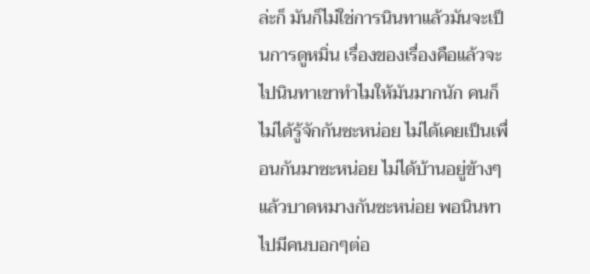ล่ะก็ มันก็ไม่ใช่การนินทาแล้วมันจะเป็นการดูหมิ่น เรื่องของเรื่องคือแล้วจะไปนินทาเขาทำไมให้มันมากนัก คนก็ไม่ได้รู้จักกันซะหน่อย ไม่ได้เคยเป็นเพื่อนกันมาซะหน่อย ไม่ได้บ้านอยู่ข้างๆแล้วบาดหมางกันซะหน่อย พอนินทาไปมีคนบอกๆต่อ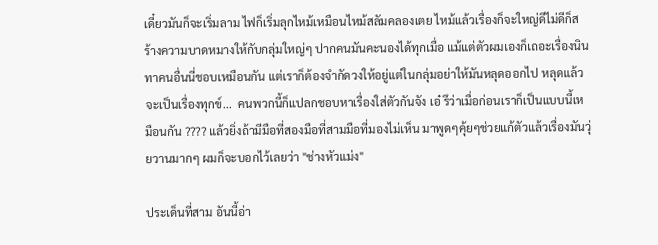เดี๋ยวมันก็จะเริ่มลาม ไฟก็เริ่มลุกไหม้เหมือนไหม้สลัมคลองเตย ไหม้แล้วเรื่องก็จะใหญ่ดีไม่ดีก็สร้างความบาดหมางให้กับกลุ่มใหญ่ๆ ปากคนมันคะนองได้ทุกเมื่อ แม้แต่ตัวผมเองก็เถอะเรื่องนินทาคนอื่นนี่ชอบเหมือนกัน แต่เราก็ต้องจำกัดวงให้อยู่แต่ในกลุ่มอย่าให้มันหลุดออกไป หลุดแล้วจะเป็นเรื่องทุกข์...  คนพวกนี้ก็แปลกชอบหาเรื่องใส่ตัวกันจัง เอ๋ รึว่าเมื่อก่อนเราก็เป็นแบบนี้เหมือนกัน ???? แล้วยิ่งถ้ามีมือที่สองมือที่สามมือที่มองไม่เห็น มาพูดๆคุ้ยๆช่วยแก้ตัวแล้วเรื่องมันวุ่ยวานมากๆ ผมก็จะบอกไว้เลยว่า "ช่างหัวแม่ง"

ประเด็นที่สาม อันนี้อ่า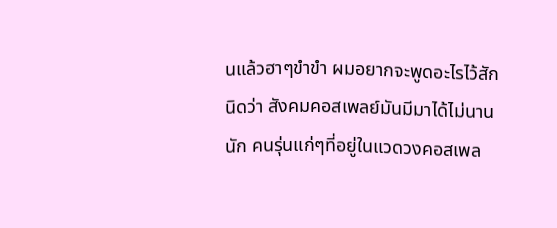นแล้วฮาๆขำขำ ผมอยากจะพูดอะไรไว้สักนิดว่า สังคมคอสเพลย์มันมีมาได้ไม่นานนัก คนรุ่นแก่ๆที่อยู่ในแวดวงคอสเพล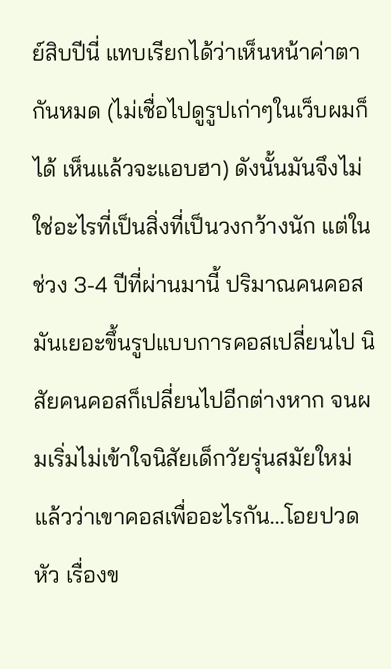ย์สิบปีนี่ แทบเรียกได้ว่าเห็นหน้าค่าตากันหมด (ไม่เชื่อไปดูรูปเก่าๆในเว็บผมก็ได้ เห็นแล้วจะแอบฮา) ดังนั้นมันจึงไม่ใช่อะไรที่เป็นสิ่งที่เป็นวงกว้างนัก แต่ในช่วง 3-4 ปีที่ผ่านมานี้ ปริมาณคนคอสมันเยอะขึ้นรูปแบบการคอสเปลี่ยนไป นิสัยคนคอสก็เปลี่ยนไปอีกต่างหาก จนผมเริ่มไม่เข้าใจนิสัยเด็กวัยรุ่นสมัยใหม่แล้วว่าเขาคอสเพื่ออะไรกัน...โอยปวดหัว เรื่องข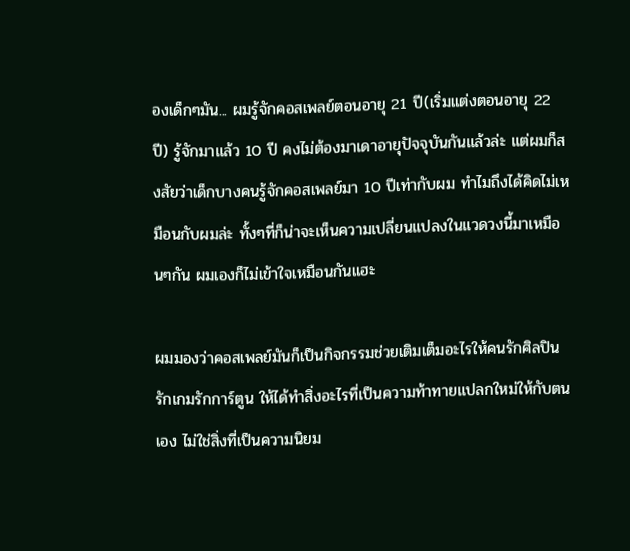องเด็กๆมัน... ผมรู้จักคอสเพลย์ตอนอายุ 21 ปี(เริ่มแต่งตอนอายุ 22 ปี) รู้จักมาแล้ว 10 ปี คงไม่ต้องมาเดาอายุปัจจุบันกันแล้วล่ะ แต่ผมก็สงสัยว่าเด็กบางคนรู้จักคอสเพลย์มา 10 ปีเท่ากับผม ทำไมถึงได้คิดไม่เหมือนกับผมล่ะ ทั้งๆที่ก็น่าจะเห็นความเปลี่ยนแปลงในแวดวงนี้มาเหมือนๆกัน ผมเองก็ไม่เข้าใจเหมือนกันแฮะ

ผมมองว่าคอสเพลย์มันก็เป็นกิจกรรมช่วยเติมเต็มอะไรให้คนรักศิลปินรักเกมรักการ์ตูน ให้ได้ทำสิ่งอะไรที่เป็นความท้าทายแปลกใหม่ให้กับตนเอง ไม่ใช่สิ่งที่เป็นความนิยม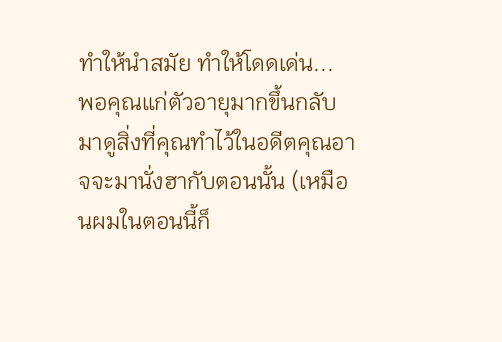ทำให้นำสมัย ทำให้โดดเด่น...  พอคุณแก่ตัวอายุมากขึ้นกลับมาดูสิ่งที่คุณทำไว้ในอดีตคุณอาจจะมานั่งฮากับตอนนั้น (เหมือนผมในตอนนี้ก็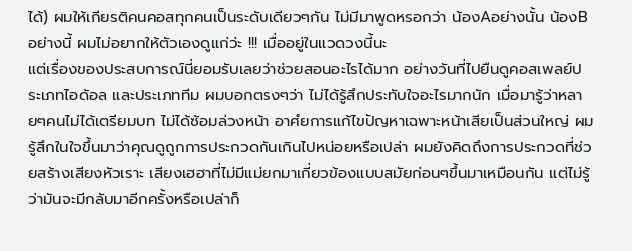ได้) ผมให้เกียรติคนคอสทุกคนเป็นระดับเดียวๆกัน ไม่มีมาพูดหรอกว่า น้องAอย่างนั้น น้องBอย่างนี้ ผมไม่อยากให้ตัวเองดูแก่ว่ะ !!! เมื่ออยู่ในแวดวงนี้นะ
แต่เรื่องของประสบการณ์นี่ยอมรับเลยว่าช่วยสอนอะไรได้มาก อย่างวันที่ไปยืนดูคอสเพลย์ประเภทไอด้อล และประเภททีม ผมบอกตรงๆว่า ไม่ได้รู้สึกประทับใจอะไรมากนัก เมื่อมารู้ว่าหลายๆคนไม่ได้เตรียมบท ไม่ได้ซ้อมล่วงหน้า อาศํยการแก้ไขปัญหาเฉพาะหน้าเสียเป็นส่วนใหญ่ ผมรู้สึกในใจขึ้นมาว่าคุณดูถูกการประกวดกันเกินไปหน่อยหรือเปล่า ผมยังคิดถึงการประกวดที่ช่วยสร้างเสียงหัวเราะ เสียงเฮฮาที่ไม่มีแม่ยกมาเกี่ยวข้องแบบสมัยก่อนๆขึ้นมาเหมือนกัน แต่ไม่รู้ว่ามันจะมีกลับมาอีกครั้งหรือเปล่าก็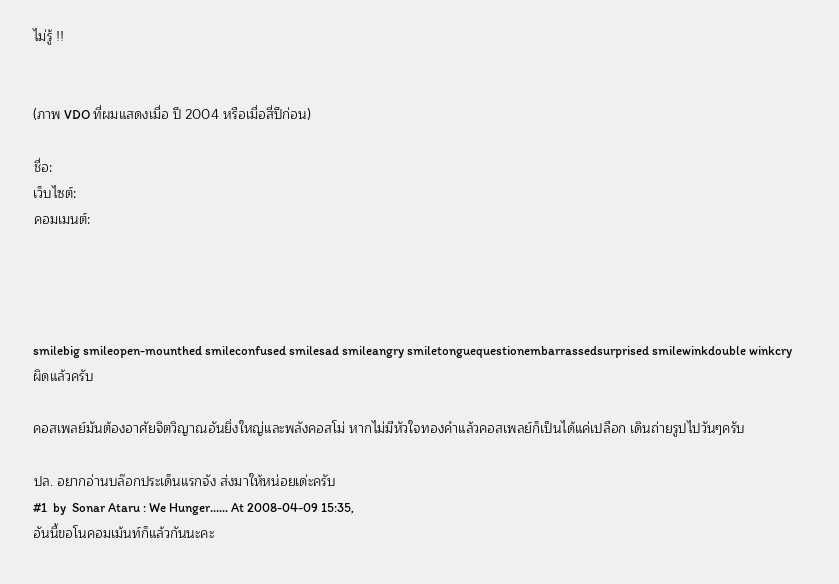ไม่รู้ !!


(ภาพ VDO ที่ผมแสดงเมื่อ ปี 2004 หรือเมื่อสี่ปีก่อน)

ชื่อ:
เว็บไซต์:
คอมเมนต์:




smilebig smileopen-mounthed smileconfused smilesad smileangry smiletonguequestionembarrassedsurprised smilewinkdouble winkcry
ผิดแล้วครับ

คอสเพลย์มันต้องอาศัยจิตวิญาณอันยิ่งใหญ่และพลังคอสโม่ หากไม่มีหัวใจทองคำแล้วคอสเพลย์ก็เป็นได้แค่เปลือก เดินถ่ายรูปไปวันๆครับ

ปล. อยากอ่านบล๊อกประเด็นแรกจัง ส่งมาให้หน่อยเด่ะครับ
#1  by  Sonar Ataru : We Hunger...... At 2008-04-09 15:35,
อันนี้ขอโนคอมเม้นท์ก็แล้วกันนะคะ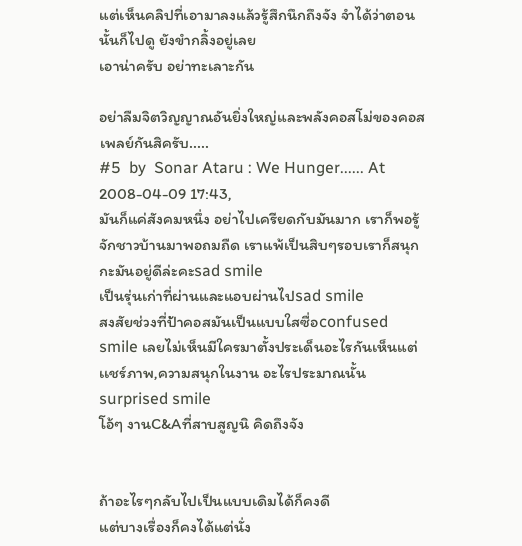แต่เห็นคลิปที่เอามาลงแล้วรู้สึกนึกถึงจัง จำได้ว่าตอนนั้นก็ไปดู ยังขำกลิ้งอยู่เลย
เอาน่าครับ อย่าทะเลาะกัน

อย่าลืมจิตวิญญาณอันยิ่งใหญ่และพลังคอสโม่ของคอสเพลย์กันสิครับ.....
#5  by  Sonar Ataru : We Hunger...... At 2008-04-09 17:43,
มันก็แค่สังคมหนึ่ง อย่าไปเครียดกับมันมาก เราก็พอรู้จักชาวบ้านมาพอถมถืด เราแพ้เป็นสิบๆรอบเราก็สนุกกะมันอยู่ดีล่ะคะsad smile
เป็นรุ่นเก่าที่ผ่านและแอบผ่านไปsad smile
สงสัยช่วงที่ป้าคอสมันเป็นแบบใสซื่อconfused smile เลยไม่เห็นมีใครมาตั้งประเด็นอะไรกันเห็นแต่เเชร์ภาพ,ความสนุกในงาน อะไรประมาณนั้นsurprised smile
โอ้ๆ งานC&Aที่สาบสูญนิ คิดถึงจัง


ถ้าอะไรๆกลับไปเป็นแบบเดิมได้ก็คงดี
แต่บางเรื่องก็คงได้แต่นั่ง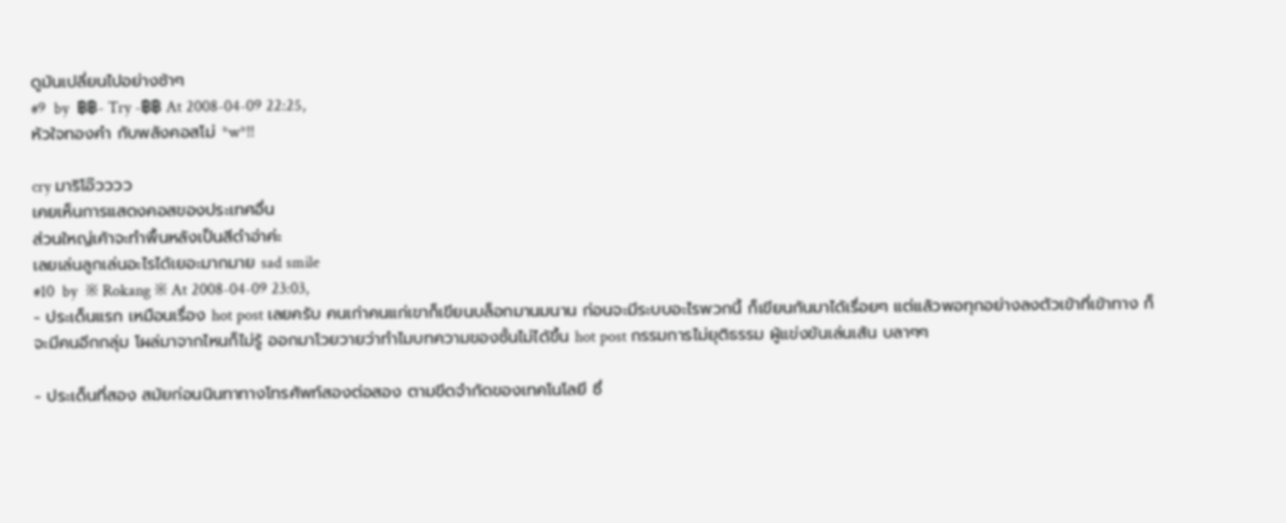ดูมันเปลี่ยนไปอย่างช้าๆ
#9  by  ฿฿- Try -฿฿ At 2008-04-09 22:25,
หัวใจทองคำ กับพลังคอสโม่ *w*!!

cry มาริโอ๊วววว
เคยเห็นการแสดงคอสของประเทศอื่น
ส่วนใหญ่เค้าจะทำพื้นหลังเป็นสีดำอ่าค่ะ
เลยเล่นลูกเล่นอะไรได้เยอะมากมาย sad smile
#10  by  ※ Rokang ※ At 2008-04-09 23:03,
- ประเด็นแรก เหมือนเรื่อง hot post เลยครับ คนเก่าคนแก่เขาก็เขียนบล็อกมานมนาน ก่อนจะมีระบบอะไรพวกนี้ ก็เขียนกันมาได้เรื่อยๆ แต่แล้วพอทุกอย่างลงตัวเข้าที่เข้าทาง ก็จะมีคนอีกกลุ่ม โผล่มาจากไหนก็ไม่รู้ ออกมาโวยวายว่าทำไมบทความของชั้นไม่ได้ขึ้น hot post กรรมการไม่ยุติธรรม ผู้แข่งขันเล่นเส้น บลาๆๆ

- ประเด็นที่สอง สมัยก่อนนินทาทางโทรศัพท์สองต่อสอง ตามขีดจำกัดของเทคโนโลยี ซึ่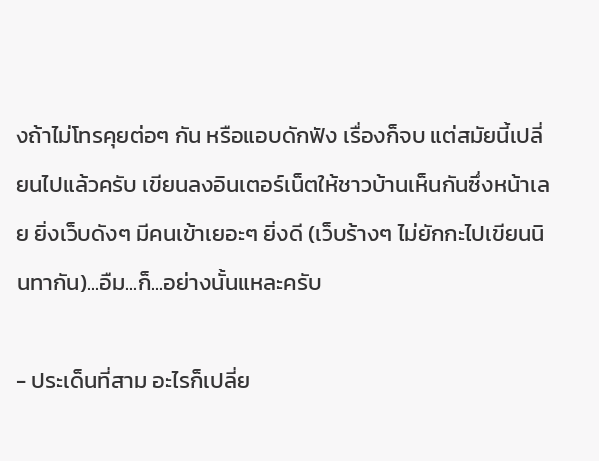งถ้าไม่โทรคุยต่อๆ กัน หรือแอบดักฟัง เรื่องก็จบ แต่สมัยนี้เปลี่ยนไปแล้วครับ เขียนลงอินเตอร์เน็ตให้ชาวบ้านเห็นกันซึ่งหน้าเลย ยิ่งเว็บดังๆ มีคนเข้าเยอะๆ ยิ่งดี (เว็บร้างๆ ไม่ยักกะไปเขียนนินทากัน)...อืม...ก็...อย่างนั้นแหละครับ

- ประเด็นที่สาม อะไรก็เปลี่ย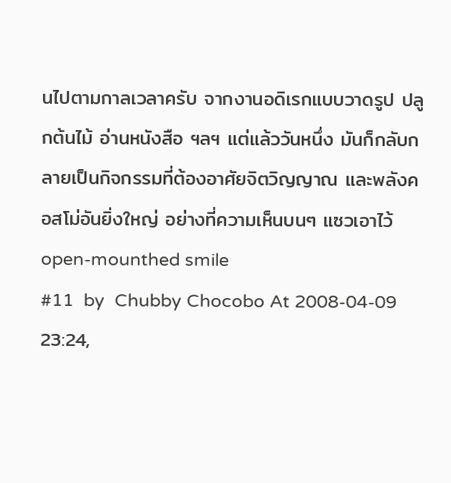นไปตามกาลเวลาครับ จากงานอดิเรกแบบวาดรูป ปลูกต้นไม้ อ่านหนังสือ ฯลฯ แต่แล้ววันหนึ่ง มันก็กลับกลายเป็นกิจกรรมที่ต้องอาศัยจิตวิญญาณ และพลังคอสโม่อันยิ่งใหญ่ อย่างที่ความเห็นบนๆ แซวเอาไว้ open-mounthed smile
#11  by  Chubby Chocobo At 2008-04-09 23:24,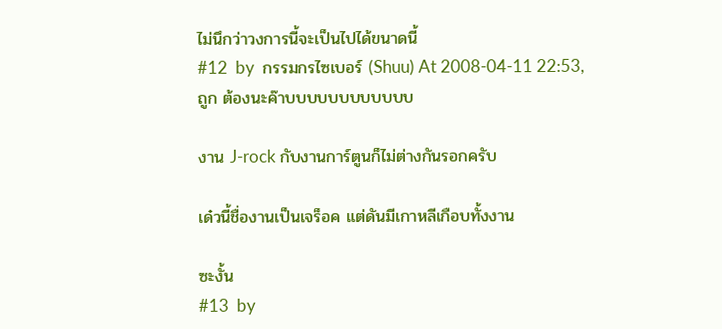ไม่นึกว่าวงการนี้จะเป็นไปได้ขนาดนี้
#12  by  กรรมกรไซเบอร์ (Shuu) At 2008-04-11 22:53,
ถูก ต้องนะค๊าบบบบบบบบบบบบ

งาน J-rock กับงานการ์ตูนก็ไม่ต่างกันรอกครับ

เด๋วนี้ชื่องานเป็นเจร็อค แต่ดันมีเกาหลีเกือบทั้งงาน

ซะงั้น
#13  by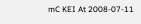mC KEI At 2008-07-11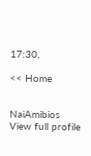17:30,

<< Home


NaiAmibios
View full profile